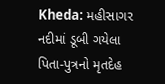Kheda: મહીસાગર નદીમાં ડૂબી ગયેલા પિતા-પુત્રનો મૃતદેહ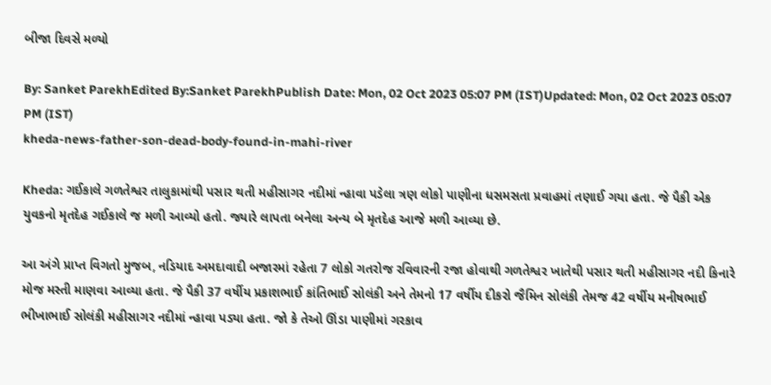બીજા દિવસે મળ્યો

By: Sanket ParekhEdited By:Sanket ParekhPublish Date: Mon, 02 Oct 2023 05:07 PM (IST)Updated: Mon, 02 Oct 2023 05:07 PM (IST)
kheda-news-father-son-dead-body-found-in-mahi-river

Kheda: ગઈકાલે ગળતેશ્વર તાલુકામાંથી પસાર થતી મહીસાગર નદીમાં ન્હાવા પડેલા ત્રણ લોકો પાણીના ધસમસતા પ્રવાહમાં તણાઈ ગયા હતા. જે પૈકી એક યુવકનો મૃતદેહ ગઈકાલે જ મળી આવ્યો હતો. જ્યારે લાપતા બનેલા અન્ય બે મૃતદેહ આજે મળી આવ્યા છે.

આ અંગે પ્રાપ્ત વિગતો મુજબ, નડિયાદ અમદાવાદી બજારમાં રહેતા 7 લોકો ગતરોજ રવિવારની રજા હોવાથી ગળતેશ્વર ખાતેથી પસાર થતી મહીસાગર નદી કિનારે મોજ મસ્તી માણવા આવ્યા હતા. જે પૈકી 37 વર્ષીય પ્રકાશભાઈ કાંતિભાઈ સોલંકી અને તેમનો 17 વર્ષીય દીકરો જૈમિન સોલંકી તેમજ 42 વર્ષીય મનીષભાઈ ભીખાભાઈ સોલંકી મહીસાગર નદીમાં ન્હાવા પડ્યા હતા. જો કે તેઓ ઊંડા પાણીમાં ગરકાવ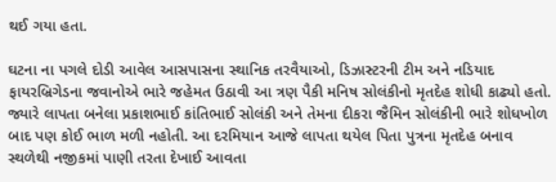થઈ ગયા હતા.

ઘટના ના પગલે દોડી આવેલ આસપાસના સ્થાનિક તરવૈયાઓ, ડિઝાસ્ટરની ટીમ અને નડિયાદ ફાયરબ્રિગેડના જવાનોએ ભારે જહેમત ઉઠાવી આ ત્રણ પૈકી મનિષ સોલંકીનો મૃતદેહ શોધી કાઢ્યો હતો. જ્યારે લાપતા બનેલા પ્રકાશભાઈ કાંતિભાઈ સોલંકી અને તેમના દીકરા જૈમિન સોલંકીની ભારે શોધખોળ બાદ પણ કોઈ ભાળ મળી નહોતી. આ દરમિયાન આજે લાપતા થયેલ પિતા પુત્રના મૃતદેહ બનાવ સ્થળેથી નજીકમાં પાણી તરતા દેખાઈ આવતા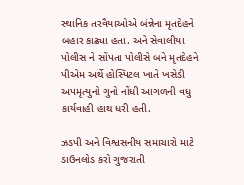સ્થાનિક તરવૈયાઓએ બંન્નેના મૃતદેહને બહાર કાઢ્યા હતા. અને સેવાલીયા પોલીસ ને સોંપતા પોલીસે બને મૃતદેહને પીએમ અર્થે હોસ્પિટલ ખાતે ખસેડી અપમૃત્યુનો ગુનો નોંધી આગળની વધુ કાર્યવાહી હાથ ધરી હતી.

ઝડપી અને વિશ્વસનીય સમાચારો માટે ડાઉનલોડ કરો ગુજરાતી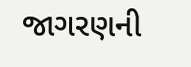જાગરણની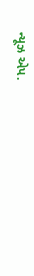ન્યૂઝ એપ.